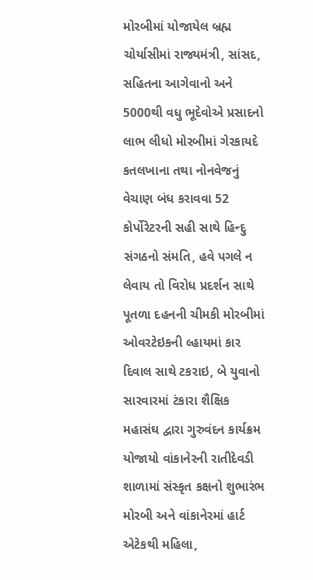મોરબીમાં યોજાયેલ બ્રહ્મ ચોર્યાસીમાં રાજ્યમંત્રી, સાંસદ, સહિતના આગેવાનો અને 5000થી વધુ ભૂદેવોએ પ્રસાદનો લાભ લીધો મોરબીમાં ગેરકાયદે કતલખાના તથા નોનવેજનું વેચાણ બંધ કરાવવા 52 કોર્પોરેટરની સહી સાથે હિન્દુ સંગઠનો સંમતિ, હવે પગલે ન લેવાય તો વિરોધ પ્રદર્શન સાથે પૂતળા દહનની ચીમકી મોરબીમાં ઓવરટેઇકની લ્હાયમાં કાર દિવાલ સાથે ટકરાઇ, બે યુવાનો સારવારમાં ટંકારા શૈક્ષિક મહાસંઘ દ્વારા ગુરુવંદન કાર્યક્રમ યોજાયો વાંકાનેરની રાતીદેવડી શાળામાં સંસ્કૃત કક્ષનો શુભારંભ મોરબી અને વાંકાનેરમાં હાર્ટ એટેકથી મહિલા,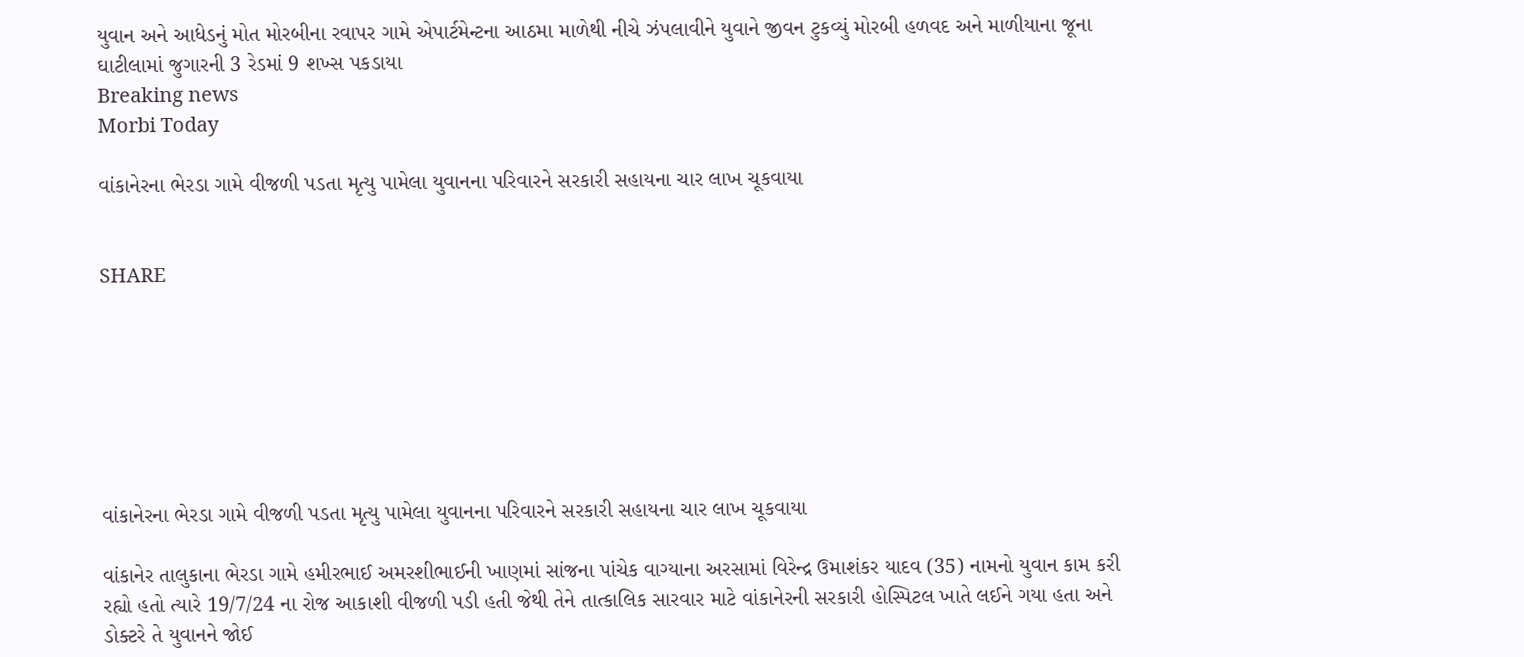યુવાન અને આધેડનું મોત મોરબીના રવાપર ગામે એપાર્ટમેન્ટના આઠમા માળેથી નીચે ઝંપલાવીને યુવાને જીવન ટુકવ્યું મોરબી હળવદ અને માળીયાના જૂના ઘાટીલામાં જુગારની 3 રેડમાં 9 શખ્સ પકડાયા
Breaking news
Morbi Today

વાંકાનેરના ભેરડા ગામે વીજળી પડતા મૃત્યુ પામેલા યુવાનના પરિવારને સરકારી સહાયના ચાર લાખ ચૂકવાયા


SHARE







વાંકાનેરના ભેરડા ગામે વીજળી પડતા મૃત્યુ પામેલા યુવાનના પરિવારને સરકારી સહાયના ચાર લાખ ચૂકવાયા

વાંકાનેર તાલુકાના ભેરડા ગામે હમીરભાઈ અમરશીભાઈની ખાણમાં સાંજના પાંચેક વાગ્યાના અરસામાં વિરેન્દ્ર ઉમાશંકર યાદવ (35) નામનો યુવાન કામ કરી રહ્યો હતો ત્યારે 19/7/24 ના રોજ આકાશી વીજળી પડી હતી જેથી તેને તાત્કાલિક સારવાર માટે વાંકાનેરની સરકારી હોસ્પિટલ ખાતે લઈને ગયા હતા અને ડોક્ટરે તે યુવાનને જોઈ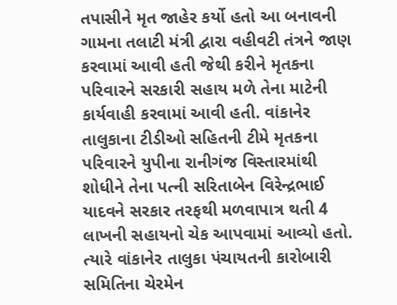તપાસીને મૃત જાહેર કર્યો હતો આ બનાવની ગામના તલાટી મંત્રી દ્વારા વહીવટી તંત્રને જાણ કરવામાં આવી હતી જેથી કરીને મૃતકના પરિવારને સરકારી સહાય મળે તેના માટેની કાર્યવાહી કરવામાં આવી હતી. વાંકાનેર તાલુકાના ટીડીઓ સહિતની ટીમે મૃતકના પરિવારને યુપીના રાનીગંજ વિસ્તારમાંથી શોધીને તેના પત્ની સરિતાબેન વિરેન્દ્રભાઈ યાદવને સરકાર તરફથી મળવાપાત્ર થતી 4 લાખની સહાયનો ચેક આપવામાં આવ્યો હતો. ત્યારે વાંકાનેર તાલુકા પંચાયતની કારોબારી સમિતિના ચેરમેન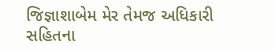જિજ્ઞાશાબેમ મેર તેમજ અધિકારી સહિતના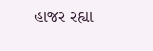હાજર રહ્યા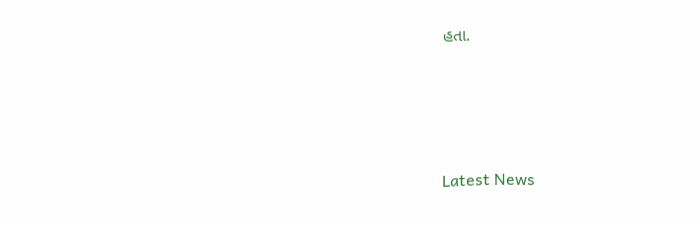હતા.






Latest News